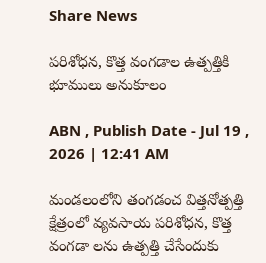Share News

పరిశోధన, కొత్త వంగడాల ఉత్పత్తికి భూములు అనుకూలం

ABN , Publish Date - Jul 19 , 2026 | 12:41 AM

మండలంలోని తంగడంచ విత్తనోత్పత్తి క్షేత్రంలో వ్యవసాయ పరిశోధన, కొత్త వంగడా లను ఉత్పత్తి చేసేందుకు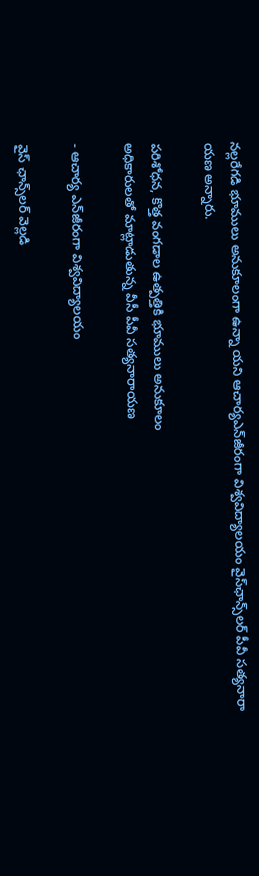నల్లరేగడి భూములు అనుకూలంగా ఉన్నా యని ఆచార్యఎన్‌జీరంగా విశ్వవిద్యాలయం వైస్‌ఛాన్స్‌లర్‌ పీవీ సత్యనారా యణ అన్నారు.

పరిశోధన, కొత్త వంగడాల ఉత్పత్తికి భూములు అనుకూలం
అధికారులతో మాట్లాడుతున్న వీసీ పీవీ సత్యనారాయణ

- ఆచార్య ఎన్‌జీరంగా విశ్వవిద్యాలయం

వైస్‌ ఛాన్స్‌లర్‌ వెల్లడి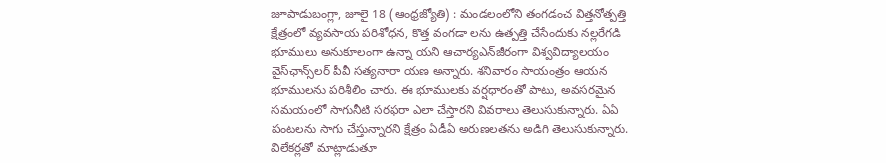జూపాడుబంగ్లా, జూలై 18 (ఆంధ్రజ్యోతి) : మండలంలోని తంగడంచ విత్తనోత్పత్తి క్షేత్రంలో వ్యవసాయ పరిశోధన, కొత్త వంగడా లను ఉత్పత్తి చేసేందుకు నల్లరేగడి భూములు అనుకూలంగా ఉన్నా యని ఆచార్యఎన్‌జీరంగా విశ్వవిద్యాలయం వైస్‌ఛాన్స్‌లర్‌ పీవీ సత్యనారా యణ అన్నారు. శనివారం సాయంత్రం ఆయన భూములను పరిశీలిం చారు. ఈ భూములకు వర్షధారంతో పాటు, అవసరమైన సమయంలో సాగునీటి సరఫరా ఎలా చేస్తారని వివరాలు తెలుసుకున్నారు. ఏఏ పంటలను సాగు చేస్తున్నారని క్షేత్రం ఏడీఏ అరుణలతను అడిగి తెలుసుకున్నారు. విలేకర్లతో మాట్లాడుతూ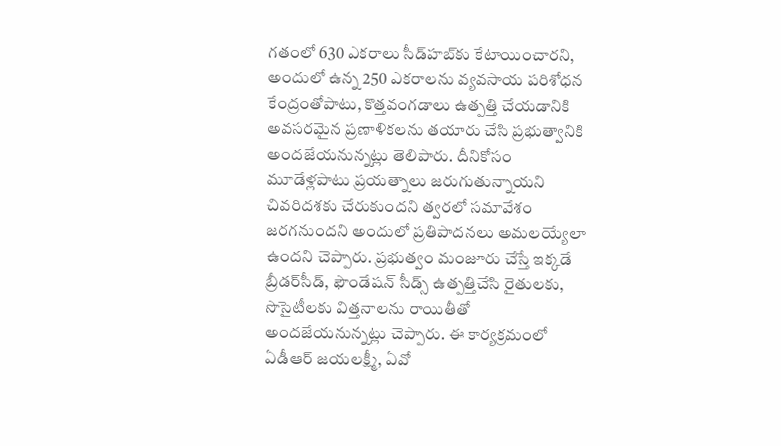గతంలో 630 ఎకరాలు సీడ్‌హబ్‌కు కేటాయించారని, అందులో ఉన్న 250 ఎకరాలను వ్యవసాయ పరిశోధన కేంద్రంతోపాటు, కొత్తవంగడాలు ఉత్పత్తి చేయడానికి అవసరమైన ప్రణాళికలను తయారు చేసి ప్రభుత్వానికి అందజేయనున్నట్లు తెలిపారు. దీనికోసం మూడేళ్లపాటు ప్రయత్నాలు జరుగుతున్నాయని చివరిదశకు చేరుకుందని త్వరలో సమావేశం జరగనుందని అందులో ప్రతిపాదనలు అమలయ్యేలా ఉందని చెప్పారు. ప్రభుత్వం మంజూరు చేస్తే ఇక్కడే బ్రీడర్‌సీడ్‌, ఫౌండేషన్‌ సీడ్స్‌ ఉత్పత్తిచేసి రైతులకు, సొసైటీలకు విత్తనాలను రాయితీతో అందజేయనున్నట్లు చెప్పారు. ఈ కార్యక్రమంలో ఏడీఆర్‌ జయలక్ష్మీ, ఏవో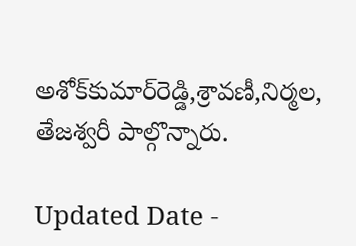అశోక్‌కుమార్‌రెడ్డి,శ్రావణీ,నిర్మల, తేజశ్వరీ పాల్గొన్నారు.

Updated Date -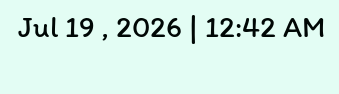Jul 19 , 2026 | 12:42 AM